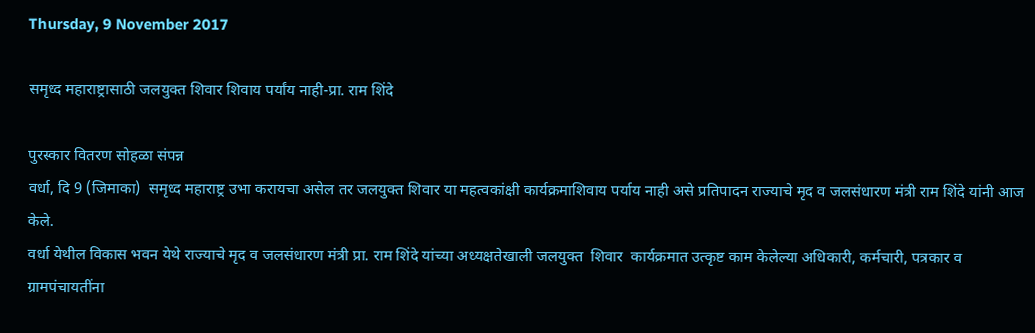Thursday, 9 November 2017

समृध्द महाराष्ट्रासाठी जलयुक्त शिवार शिवाय पर्यांय नाही-प्रा. राम शिंदे

पुरस्कार वितरण सोहळा संपन्न
वर्धा, दि 9 (जिमाका)  समृध्द महाराष्ट्र उभा करायचा असेल तर जलयुक्त शिवार या महत्वकांक्षी कार्यक्रमाशिवाय पर्याय नाही असे प्रतिपादन राज्याचे मृद व जलसंधारण मंत्री राम शिंदे यांनी आज केले.
वर्धा येथील विकास भवन येथे राज्याचे मृद व जलसंधारण मंत्री प्रा. राम शिंदे यांच्या अध्यक्षतेखाली जलयुक्त  शिवार  कार्यक्रमात उत्कृष्ट काम केलेल्या अधिकारी, कर्मचारी, पत्रकार व ग्रामपंचायतींना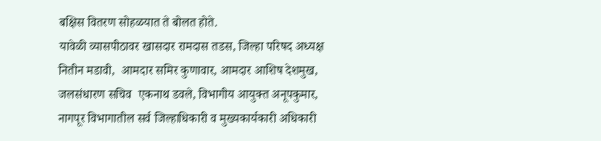बक्षिस वितरण सोहळयात ते बोलत होते.
यावेळी व्यासपीठावर खासदार रामदास तडस, जिल्हा परिषद अध्यक्ष नितीन मडावी,  आमदार समिर कुणावार, आमदार आशिष देशमुख, जलसंधारण सचिव  एकनाथ डवले, विभागीय आयुक्त अनूपकुमार, नागपूर विभागातील सर्व जिल्हाधिकारी व मुख्यकार्यकारी अधिकारी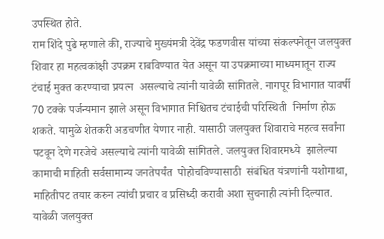उपस्थित होते.
राम शिंदे पुढे म्हणाले की, राज्याचे मुख्यंमत्री देवेंद्र फडणवीस यांच्या संकल्पनेतून जलयुक्त शिवार हा महत्वकांक्षी उपक्रम राबविण्यात येत असून या उपक्रमाच्या माध्यमातून राज्य टंचाई मुक्त करण्याचा प्रयत्न  असल्याचे त्यांनी यावेळी सांगितले. नागपूर विभागात यावर्षी 70 टक्के पर्जन्यमान झाले असून विभागात निश्चितच टंचाईची परिस्थिती  निर्माण होऊ शकते. यामुळे शेतकरी अडचणीत येणार नाही. यासाठी जलयुक्त शिवाराचे महत्व सर्वांना पटवून देणे गरजेचे असल्याचे त्यांनी यावेळी सांगितले. जलयुक्त शिवारमध्ये  झालेल्या कामाची माहिती सर्वसामान्य जनतेपर्यंत  पोहोचविण्यासाठी  संबंधित यंत्रणांनी यशोगाथा, माहितीपट तयार करुन त्यांची प्रचार व प्रसिध्दी करावी अशा सुचनाही त्यांनी दिल्यात.
यावेळी जलयुक्त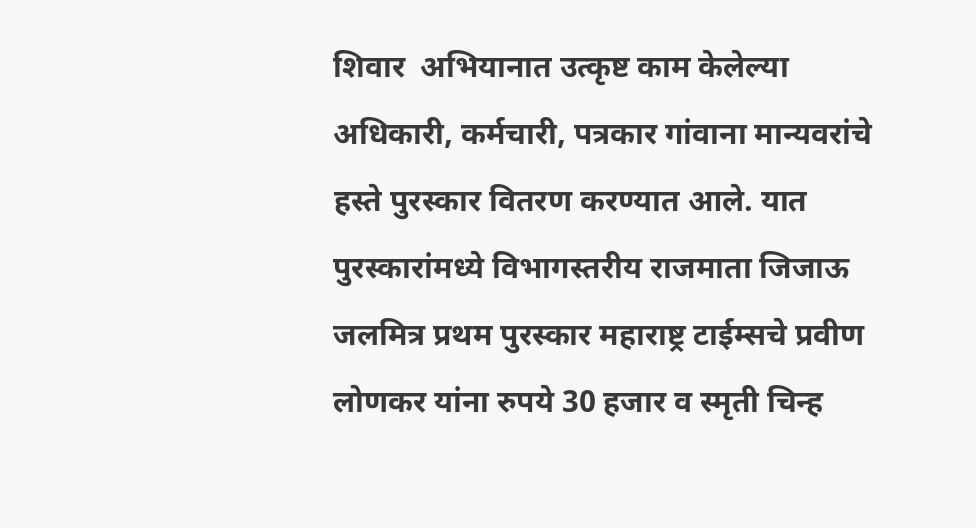शिवार  अभियानात उत्कृष्ट काम केलेल्या अधिकारी, कर्मचारी, पत्रकार गांवाना मान्यवरांचे हस्ते पुरस्कार वितरण करण्यात आले. यात पुरस्कारांमध्ये विभागस्तरीय राजमाता जिजाऊ जलमित्र प्रथम पुरस्कार महाराष्ट्र टाईम्सचे प्रवीण लोणकर यांना रुपये 30 हजार व स्मृती चिन्ह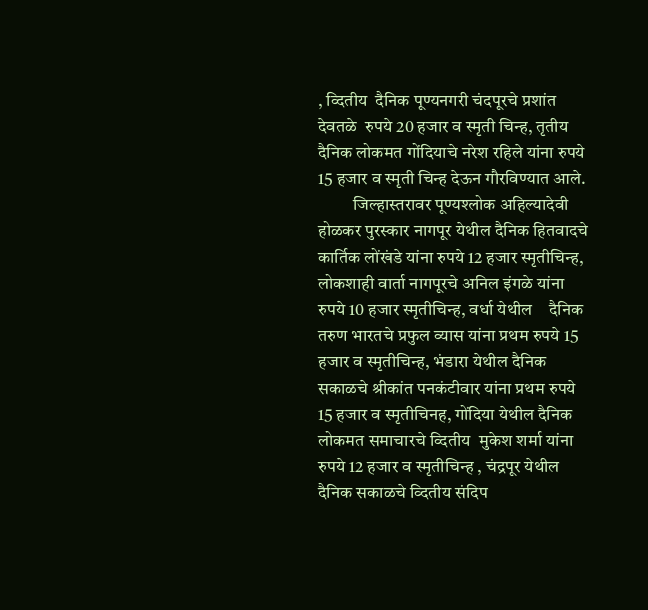, व्दितीय  दैनिक पूण्यनगरी चंदपूरचे प्रशांत देवतळे  रुपये 20 हजार व स्मृती चिन्ह, तृतीय दैनिक लोकमत गोंदियाचे नरेश रहिले यांना रुपये 15 हजार व स्मृती चिन्ह देऊन गौरविण्यात आले.
          जिल्हास्तरावर पूण्यश्लोक अहिल्यादेवी होळकर पुरस्कार नागपूर येथील दैनिक हितवादचे कार्तिक लोंखंडे यांना रुपये 12 हजार स्मृतीचिन्ह, लोकशाही वार्ता नागपूरचे अनिल इंगळे यांना रुपये 10 हजार स्मृतीचिन्ह, वर्धा येथील    दैनिक तरुण भारतचे प्रफुल व्यास यांना प्रथम रुपये 15 हजार व स्मृतीचिन्ह, भंडारा येथील दैनिक सकाळचे श्रीकांत पनकंटीवार यांना प्रथम रुपये 15 हजार व स्मृतीचिनह, गोंदिया येथील दैनिक लोकमत समाचारचे व्दितीय  मुकेश शर्मा यांना  रुपये 12 हजार व स्मृतीचिन्ह , चंद्रपूर येथील दैनिक सकाळचे ‍व्दितीय संदिप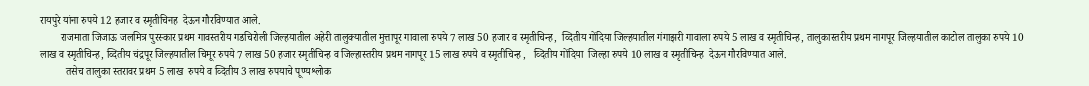रायपुरे यांना रुपये 12 हजार व स्मृतीचिनह  देऊन गौरविण्यात आले.
        राजमाता जिजाऊ जलमित्र पुरस्कार प्रथम गावस्तरीय गडचिरोली जिल्हयातील अहेरी तालुक्यातील मुत्तापूर गावाला रुपये 7 लाख 50 हजार व स्मृतीचिन्ह,  व्दितीय गोंदिया जिल्हयातील गंगाझरी गावाला रुपये 5 लाख व स्मृतीचिन्ह, तालुकास्तरीय प्रथम नागपूर जिल्हयातील काटोल तालुका रुपये 10 लाख व स्मृतीचिन्ह, व्दितीय चंद्रपूर जिल्हयातील चिमूर रुपये 7 लाख 50 हजार स्मृतीचिन्ह व जिल्हास्तरीय प्रथम नागपूर 15 लाख रुपये व स्मृतीचिन्ह ,   व्दितीय गोंदिया  जिल्हा रुपये 10 लाख व स्मृतीचिन्ह  देऊन गौरविण्यात आले.
          तसेच तालुका स्तरावर प्रथम 5 लाख  रुपये व व्दितीय 3 लाख रुपयाचे पूण्यश्लोक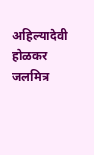अहिल्यादेवी होळकर जलमित्र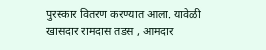पुरस्कार वितरण करण्यात आला. यावेळी खासदार रामदास तडस , आमदार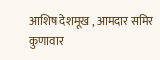आशिष देशमूख , आमदार समिर कुणावार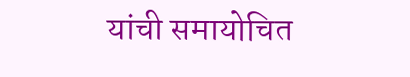यांची समायोचित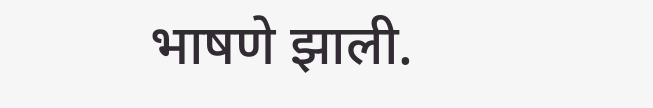भाषणे झाली.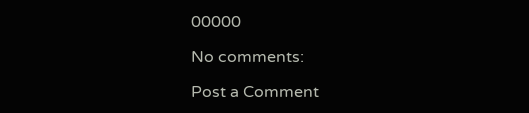00000

No comments:

Post a Comment